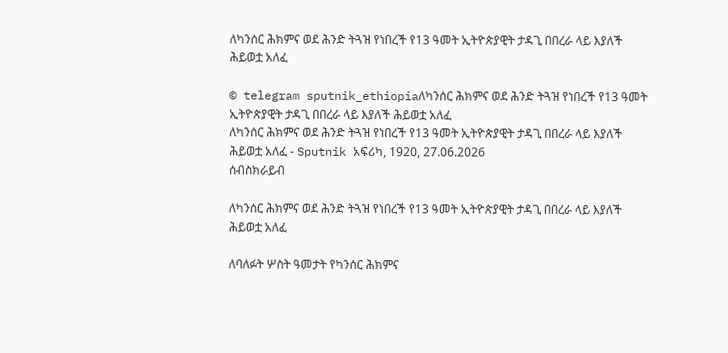ለካንሰር ሕክምና ወደ ሕንድ ትጓዝ የነበረች የ13 ዓመት ኢትዮጵያዊት ታዳጊ በበረራ ላይ እያለች ሕይወቷ አለፈ

© telegram sputnik_ethiopiaለካንሰር ሕክምና ወደ ሕንድ ትጓዝ የነበረች የ13 ዓመት ኢትዮጵያዊት ታዳጊ በበረራ ላይ እያለች ሕይወቷ አለፈ
ለካንሰር ሕክምና ወደ ሕንድ ትጓዝ የነበረች የ13 ዓመት ኢትዮጵያዊት ታዳጊ በበረራ ላይ እያለች ሕይወቷ አለፈ - Sputnik አፍሪካ, 1920, 27.06.2026
ሰብስክራይብ

ለካንሰር ሕክምና ወደ ሕንድ ትጓዝ የነበረች የ13 ዓመት ኢትዮጵያዊት ታዳጊ በበረራ ላይ እያለች ሕይወቷ አለፈ

ለባለፉት ሦስት ዓመታት የካንሰር ሕክምና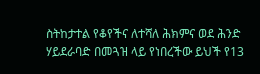ስትከታተል የቆየችና ለተሻለ ሕክምና ወደ ሕንድ ሃይደራባድ በመጓዝ ላይ የነበረችው ይህች የ13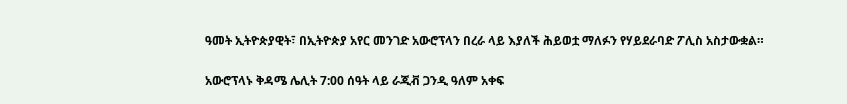ዓመት ኢትዮጵያዊት፣ በኢትዮጵያ አየር መንገድ አውሮፕላን በረራ ላይ እያለች ሕይወቷ ማለፉን የሃይደራባድ ፖሊስ አስታውቋል።

አውሮፕላኑ ቅዳሜ ሌሊት 7:00 ሰዓት ላይ ራጂቭ ጋንዲ ዓለም አቀፍ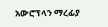አውሮፕላን ማረፊያ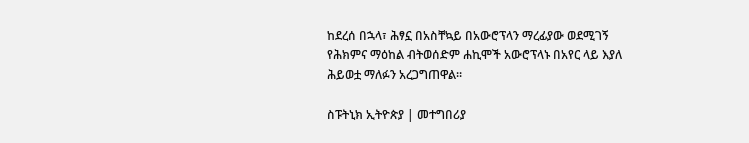ከደረሰ በኋላ፣ ሕፃኗ በአስቸኳይ በአውሮፕላን ማረፊያው ወደሚገኝ የሕክምና ማዕከል ብትወሰድም ሐኪሞች አውሮፕላኑ በአየር ላይ እያለ ሕይወቷ ማለፉን አረጋግጠዋል።

ስፑትኒክ ኢትዮጵያ | መተግበሪያ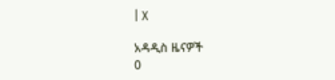| X

አዳዲስ ዜናዎች
0